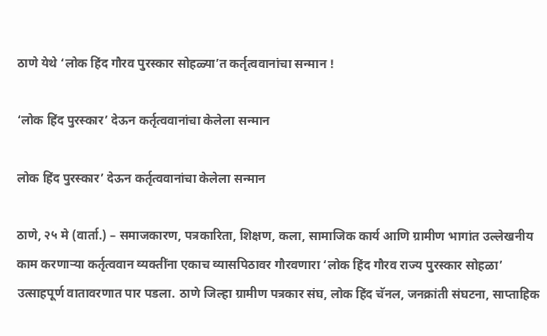ठाणे येथे ‘लोक हिंद गौरव पुरस्कार सोहळ्या’त कर्तृत्ववानांचा सन्मान !

‘लोक हिंद पुरस्कार’ देऊन कर्तृत्ववानांचा केलेला सन्मान

लोक हिंद पुरस्कार’ देऊन कर्तृत्ववानांचा केलेला सन्मान

ठाणे, २५ मे (वार्ता.) – समाजकारण, पत्रकारिता, शिक्षण, कला, सामाजिक कार्य आणि ग्रामीण भागांत उल्लेखनीय काम करणार्‍या कर्तृत्ववान व्यक्तींना एकाच व्यासपिठावर गौरवणारा ‘लोक हिंद गौरव राज्य पुरस्कार सोहळा’ उत्साहपूर्ण वातावरणात पार पडला. ठाणे जिल्हा ग्रामीण पत्रकार संघ, लोक हिंद चॅनल, जनक्रांती संघटना, साप्ताहिक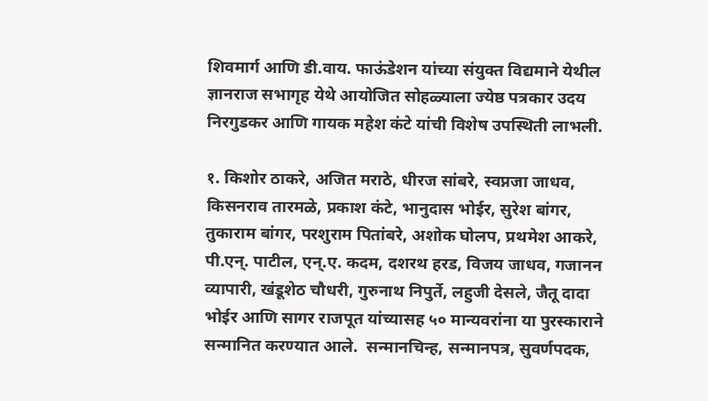शिवमार्ग आणि डी.वाय. फाऊंडेशन यांच्या संयुक्त विद्यमाने येथील ज्ञानराज सभागृह येथे आयोजित सोहळ्याला ज्येष्ठ पत्रकार उदय निरगुडकर आणि गायक महेश कंटे यांची विशेष उपस्थिती लाभली.

१. किशोर ठाकरे, अजित मराठे, धीरज सांबरे, स्वप्नजा जाधव, किसनराव तारमळे, प्रकाश कंटे, भानुदास भोईर, सुरेश बांगर, तुकाराम बांगर, परशुराम पितांबरे, अशोक घोलप, प्रथमेश आकरे, पी.एन्. पाटील, एन्.ए. कदम, दशरथ हरड, विजय जाधव, गजानन व्यापारी, खंडूशेठ चौधरी, गुरुनाथ निपुर्ते, लहुजी देसले, जैतू दादा भोईर आणि सागर राजपूत यांच्यासह ५० मान्यवरांना या पुरस्काराने सन्मानित करण्यात आले.  सन्मानचिन्ह, सन्मानपत्र, सुवर्णपदक,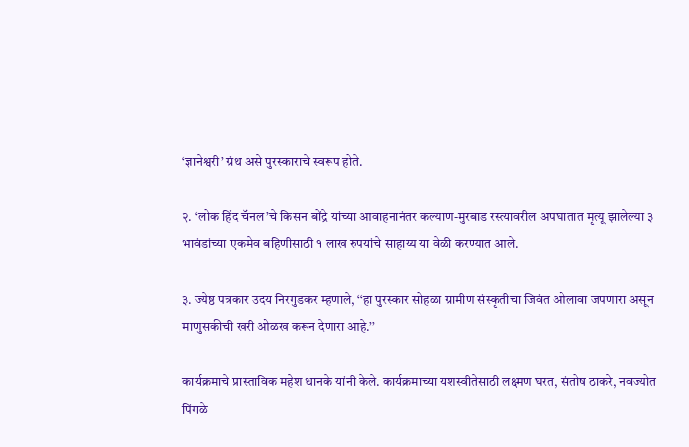‘ज्ञानेश्वरी’ ग्रंथ असे पुरस्काराचे स्वरूप होते.

२. ‘लोक हिंद चॅनल’चे किसन बोंद्रे यांच्या आवाहनानंतर कल्याण-मुरबाड रस्त्यावरील अपघातात मृत्यू झालेल्या ३ भावंडांच्या एकमेव बहिणीसाठी १ लाख रुपयांचे साहाय्य या वेळी करण्यात आले.

३. ज्येष्ठ पत्रकार उदय निरगुडकर म्हणाले, ‘‘हा पुरस्कार सोहळा ग्रामीण संस्कृतीचा जिवंत ओलावा जपणारा असून माणुसकीची खरी ओळख करून देणारा आहे.’’

कार्यक्रमाचे प्रास्ताविक महेश धानके यांनी केले. कार्यक्रमाच्या यशस्वीतेसाठी लक्ष्मण घरत, संतोष ठाकरे, नवज्योत पिंगळे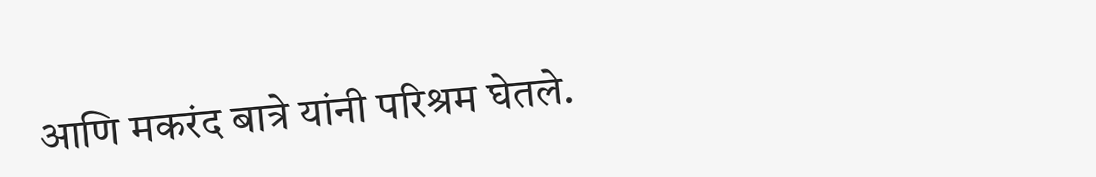आणि मकरंद बात्रे यांनी परिश्रम घेतले.